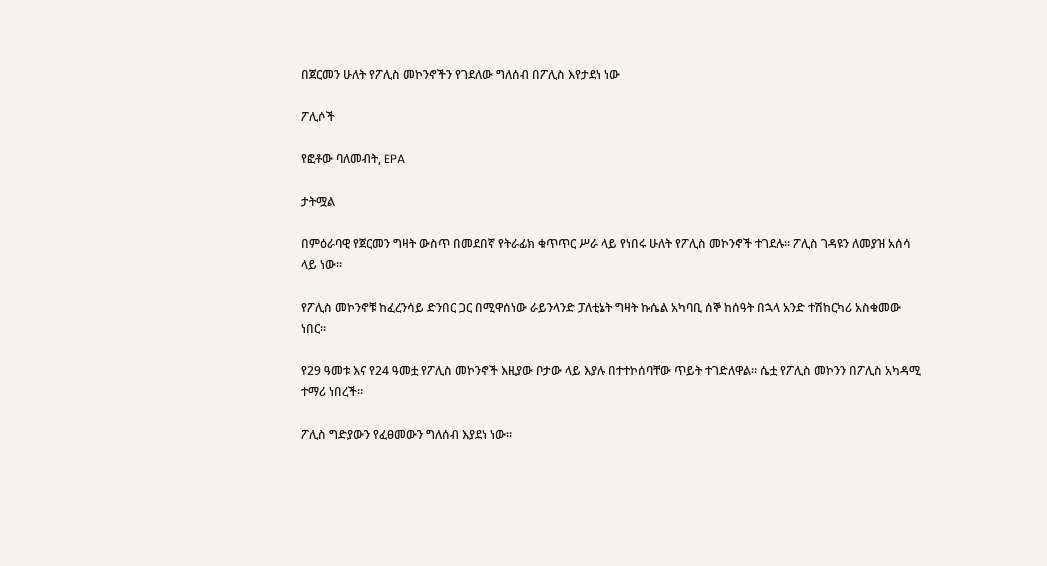በጀርመን ሁለት የፖሊስ መኮንኖችን የገደለው ግለሰብ በፖሊስ እየታደነ ነው

ፖሊሶች

የፎቶው ባለመብት, EPA

ታትሟል

በምዕራባዊ የጀርመን ግዛት ውስጥ በመደበኛ የትራፊክ ቁጥጥር ሥራ ላይ የነበሩ ሁለት የፖሊስ መኮንኖች ተገደሉ። ፖሊስ ገዳዩን ለመያዝ አሰሳ ላይ ነው።

የፖሊስ መኮንኖቹ ከፈረንሳይ ድንበር ጋር በሚዋሰነው ራይንላንድ ፓለቲኔት ግዛት ኩሴል አካባቢ ሰኞ ከሰዓት በኋላ አንድ ተሽከርካሪ አስቁመው ነበር።

የ29 ዓመቱ እና የ24 ዓመቷ የፖሊስ መኮንኖች እዚያው ቦታው ላይ እያሉ በተተኮሰባቸው ጥይት ተገድለዋል። ሴቷ የፖሊስ መኮንን በፖሊስ አካዳሚ ተማሪ ነበረች።

ፖሊስ ግድያውን የፈፀመውን ግለሰብ እያደነ ነው።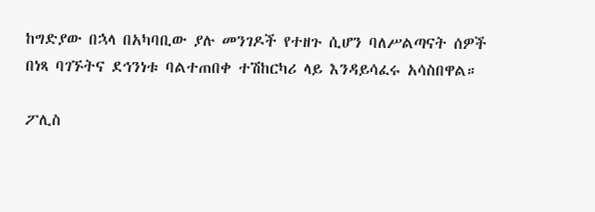ከግድያው በኋላ በአካባቢው ያሉ መንገዶች የተዘጉ ሲሆን ባለሥልጣናት ሰዎች በነጻ ባገኙትና ደኅንነቱ ባልተጠበቀ ተሽከርካሪ ላይ እንዳይሳፈሩ አሳስበዋል።

ፖሊስ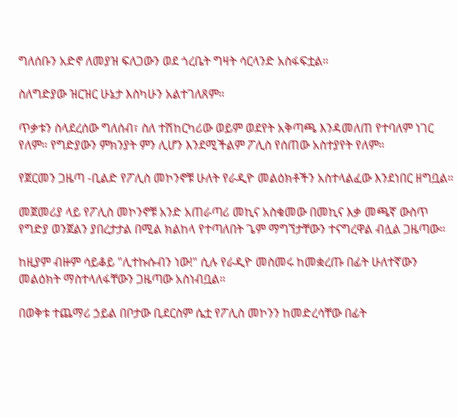ግለሰቡን አድኖ ለመያዝ ፍለጋውን ወደ ጎረቤት ግዛት ሳርላንድ አስፋፍቷል።

ስለግድያው ዝርዝር ሁኔታ እስካሁን አልተገለጸም።

ጥቃቱን ስላደረሰው ግለሰብ፣ ስለ ተሽከርካሪው ወይም ወደየት አቅጣጫ እንዳመለጠ የተባለም ነገር የለም። የግድያውን ምክንያት ምን ሊሆን እንደሚችልም ፖሊስ የሰጠው አስተያየት የለም።

የጀርመን ጋዜጣ -ቢልድ የፖሊስ መኮንኖቹ ሁለት የራዲዮ መልዕክቶችን አስተላልፈው እንደነበር ዘግቧል።

መጀመሪያ ላይ የፖሊስ መኮንኖቹ አንድ አጠራጣሪ መኪና አስቁመው በመኪና እቃ መጫኛ ውስጥ የግድያ ወንጀልን ያበረታታል በሚል ክልከላ የተጣለበት ጌም ማግኘታቸውን ተናግረዋል ብሏል ጋዜጣው።

ከዚያም ብዙም ሳይቆይ "ሊተኩሱብን ነው!" ሲሉ የራዲዮ መስመሩ ከመቋረጡ በፊት ሁለተኛውን መልዕክት ማስተላለፋቸውን ጋዜጣው አስነብቧል።

በወቅቱ ተጨማሪ ኃይል በቦታው ቢደርስም ሴቷ የፖሊስ መኮንን ከመድረሳቸው በፊት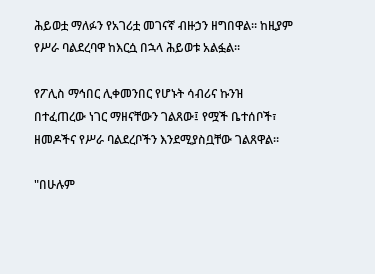ሕይወቷ ማለፉን የአገሪቷ መገናኛ ብዙኃን ዘግበዋል። ከዚያም የሥራ ባልደረባዋ ከእርሷ በኋላ ሕይወቱ አልፏል።

የፖሊስ ማኅበር ሊቀመንበር የሆኑት ሳብሪና ኩንዝ በተፈጠረው ነገር ማዘናቸውን ገልጸው፤ የሟች ቤተሰቦች፣ ዘመዶችና የሥራ ባልደረቦችን እንደሚያስቧቸው ገልጸዋል።

"በሁሉም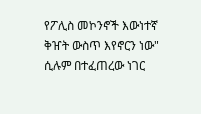የፖሊስ መኮንኖች እውነተኛ ቅዠት ውስጥ እየኖርን ነው" ሲሉም በተፈጠረው ነገር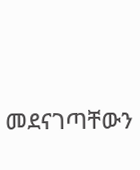መደናገጣቸውን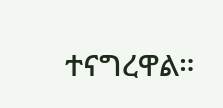ተናግረዋል።